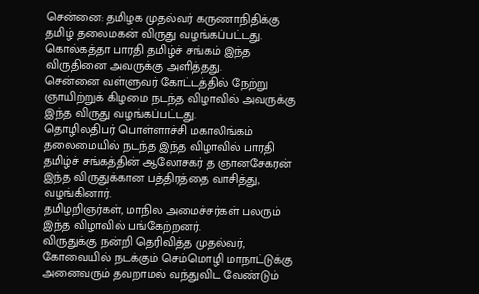சென்னை: தமிழக முதல்வர் கருணாநிதிக்கு தமிழ் தலைமகன் விருது வழங்கப்பட்டது. கொல்கத்தா பாரதி தமிழ்ச் சங்கம் இந்த விருதினை அவருக்கு அளித்தது.
சென்னை வள்ளுவர் கோட்டத்தில் நேற்று ஞாயிற்றுக் கிழமை நடந்த விழாவில் அவருக்கு இந்த விருது வழங்கப்பட்டது.
தொழிலதிபர் பொள்ளாச்சி மகாலிங்கம் தலைமையில் நடந்த இந்த விழாவில் பாரதி தமிழ்ச் சங்கத்தின் ஆலோசகர் த ஞானசேகரன் இந்த விருதுக்கான பத்திரத்தை வாசித்து, வழங்கினார்.
தமிழறிஞர்கள், மாநில அமைச்சர்கள் பலரும் இந்த விழாவில் பங்கேற்றனர்.
விருதுக்கு நன்றி தெரிவித்த முதல்வர், கோவையில் நடக்கும் செம்மொழி மாநாட்டுக்கு அனைவரும் தவறாமல் வந்துவிட வேண்டும்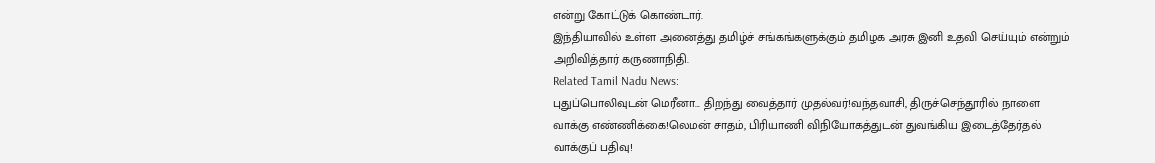என்று கோட்டுக் கொண்டார்.
இந்தியாவில் உள்ள அனைத்து தமிழ்ச் சங்கங்களுக்கும் தமிழக அரசு இனி உதவி செய்யும் என்றும் அறிவித்தார் கருணாநிதி.
Related Tamil Nadu News:
புதுப்பொலிவுடன் மெரீனா... திறந்து வைத்தார் முதல்வர்!வந்தவாசி, திருச்செந்தூரில் நாளை வாக்கு எண்ணிக்கை!லெமன் சாதம், பிரியாணி விநியோகத்துடன் துவங்கிய இடைத்தேர்தல் வாக்குப் பதிவு!